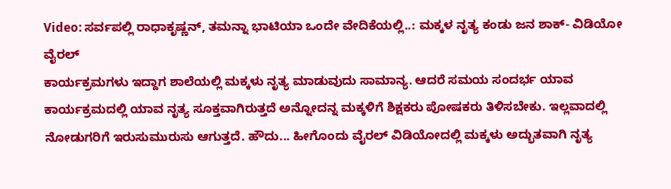Video: ಸರ್ವಪಲ್ಲಿ ರಾಧಾಕೃಷ್ಣನ್, ತಮನ್ನಾ ಭಾಟಿಯಾ ಒಂದೇ ವೇದಿಕೆಯಲ್ಲಿ..: ಮಕ್ಕಳ ನೃತ್ಯ ಕಂಡು ಜನ ಶಾಕ್- ವಿಡಿಯೋ ವೈರಲ್
ಕಾರ್ಯಕ್ರಮಗಳು ಇದ್ದಾಗ ಶಾಲೆಯಲ್ಲಿ ಮಕ್ಕಳು ನೃತ್ಯ ಮಾಡುವುದು ಸಾಮಾನ್ಯ. ಆದರೆ ಸಮಯ ಸಂದರ್ಭ ಯಾವ ಕಾರ್ಯಕ್ರಮದಲ್ಲಿ ಯಾವ ನೃತ್ಯ ಸೂಕ್ತವಾಗಿರುತ್ತದೆ ಅನ್ನೋದನ್ನ ಮಕ್ಕಳಿಗೆ ಶಿಕ್ಷಕರು ಪೋಷಕರು ತಿಳಿಸಬೇಕು. ಇಲ್ಲವಾದಲ್ಲಿ ನೋಡುಗರಿಗೆ ಇರುಸುಮುರುಸು ಆಗುತ್ತದೆ. ಹೌದು... ಹೀಗೊಂದು ವೈರಲ್ ವಿಡಿಯೋದಲ್ಲಿ ಮಕ್ಕಳು ಅದ್ಭುತವಾಗಿ ನೃತ್ಯ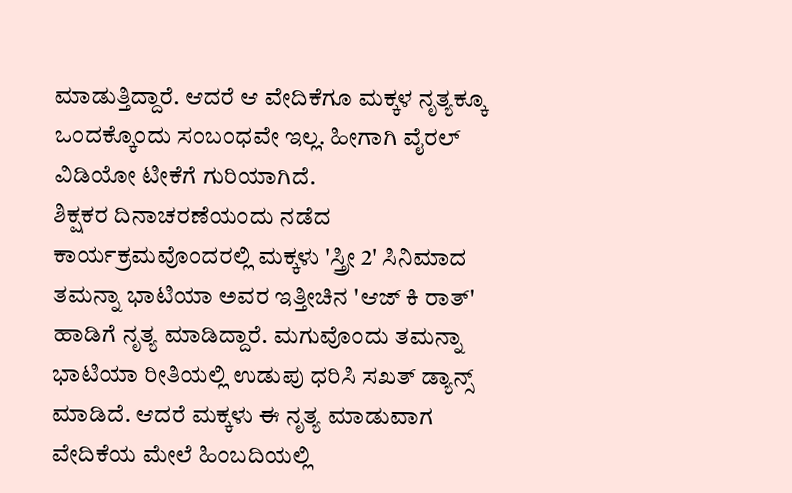ಮಾಡುತ್ತಿದ್ದಾರೆ. ಆದರೆ ಆ ವೇದಿಕೆಗೂ ಮಕ್ಕಳ ನೃತ್ಯಕ್ಕೂ ಒಂದಕ್ಕೊಂದು ಸಂಬಂಧವೇ ಇಲ್ಲ. ಹೀಗಾಗಿ ವೈರಲ್ ವಿಡಿಯೋ ಟೀಕೆಗೆ ಗುರಿಯಾಗಿದೆ.
ಶಿಕ್ಷಕರ ದಿನಾಚರಣೆಯಂದು ನಡೆದ ಕಾರ್ಯಕ್ರಮವೊಂದರಲ್ಲಿ ಮಕ್ಕಳು 'ಸ್ತ್ರೀ 2' ಸಿನಿಮಾದ ತಮನ್ನಾ ಭಾಟಿಯಾ ಅವರ ಇತ್ತೀಚಿನ 'ಆಜ್ ಕಿ ರಾತ್' ಹಾಡಿಗೆ ನೃತ್ಯ ಮಾಡಿದ್ದಾರೆ. ಮಗುವೊಂದು ತಮನ್ನಾ ಭಾಟಿಯಾ ರೀತಿಯಲ್ಲಿ ಉಡುಪು ಧರಿಸಿ ಸಖತ್ ಡ್ಯಾನ್ಸ್ ಮಾಡಿದೆ. ಆದರೆ ಮಕ್ಕಳು ಈ ನೃತ್ಯ ಮಾಡುವಾಗ ವೇದಿಕೆಯ ಮೇಲೆ ಹಿಂಬದಿಯಲ್ಲಿ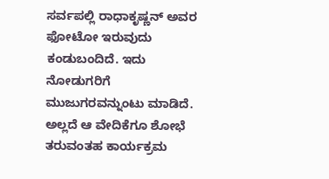ಸರ್ವಪಲ್ಲಿ ರಾಧಾಕೃಷ್ಣನ್ ಅವರ ಫೋಟೋ ಇರುವುದು ಕಂಡುಬಂದಿದೆ. ಇದು ನೋಡುಗರಿಗೆ ಮುಜುಗರವನ್ನುಂಟು ಮಾಡಿದೆ. ಅಲ್ಲದೆ ಆ ವೇದಿಕೆಗೂ ಶೋಭೆ ತರುವಂತಹ ಕಾರ್ಯಕ್ರಮ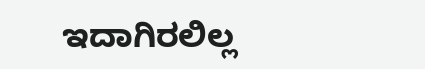ಇದಾಗಿರಲಿಲ್ಲ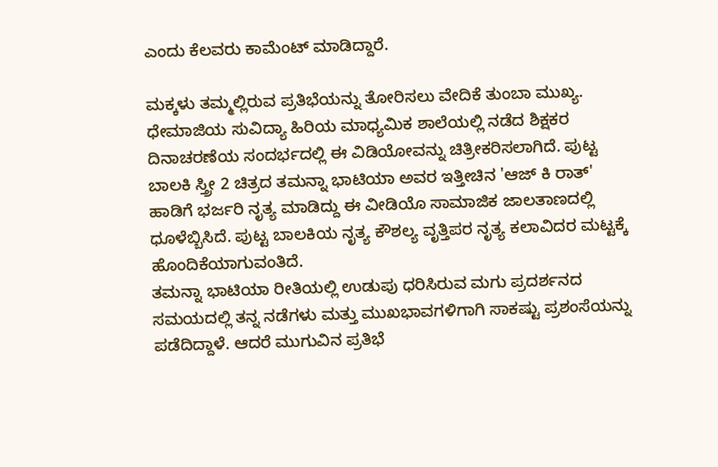ಎಂದು ಕೆಲವರು ಕಾಮೆಂಟ್ ಮಾಡಿದ್ದಾರೆ.

ಮಕ್ಕಳು ತಮ್ಮಲ್ಲಿರುವ ಪ್ರತಿಭೆಯನ್ನು ತೋರಿಸಲು ವೇದಿಕೆ ತುಂಬಾ ಮುಖ್ಯ. ಧೇಮಾಜಿಯ ಸುವಿದ್ಯಾ ಹಿರಿಯ ಮಾಧ್ಯಮಿಕ ಶಾಲೆಯಲ್ಲಿ ನಡೆದ ಶಿಕ್ಷಕರ ದಿನಾಚರಣೆಯ ಸಂದರ್ಭದಲ್ಲಿ ಈ ವಿಡಿಯೋವನ್ನು ಚಿತ್ರೀಕರಿಸಲಾಗಿದೆ. ಪುಟ್ಟ ಬಾಲಕಿ ಸ್ತ್ರೀ 2 ಚಿತ್ರದ ತಮನ್ನಾ ಭಾಟಿಯಾ ಅವರ ಇತ್ತೀಚಿನ 'ಆಜ್ ಕಿ ರಾತ್' ಹಾಡಿಗೆ ಭರ್ಜರಿ ನೃತ್ಯ ಮಾಡಿದ್ದು ಈ ವೀಡಿಯೊ ಸಾಮಾಜಿಕ ಜಾಲತಾಣದಲ್ಲಿ ಧೂಳೆಬ್ಬಿಸಿದೆ. ಪುಟ್ಟ ಬಾಲಕಿಯ ನೃತ್ಯ ಕೌಶಲ್ಯ ವೃತ್ತಿಪರ ನೃತ್ಯ ಕಲಾವಿದರ ಮಟ್ಟಕ್ಕೆ ಹೊಂದಿಕೆಯಾಗುವಂತಿದೆ.
ತಮನ್ನಾ ಭಾಟಿಯಾ ರೀತಿಯಲ್ಲಿ ಉಡುಪು ಧರಿಸಿರುವ ಮಗು ಪ್ರದರ್ಶನದ ಸಮಯದಲ್ಲಿ ತನ್ನ ನಡೆಗಳು ಮತ್ತು ಮುಖಭಾವಗಳಿಗಾಗಿ ಸಾಕಷ್ಟು ಪ್ರಶಂಸೆಯನ್ನು ಪಡೆದಿದ್ದಾಳೆ. ಆದರೆ ಮುಗುವಿನ ಪ್ರತಿಭೆ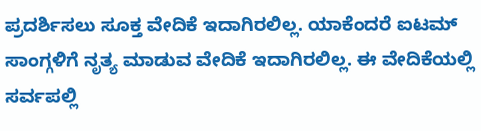ಪ್ರದರ್ಶಿಸಲು ಸೂಕ್ತ ವೇದಿಕೆ ಇದಾಗಿರಲಿಲ್ಲ. ಯಾಕೆಂದರೆ ಐಟಮ್ ಸಾಂಗ್ಗಳಿಗೆ ನೃತ್ಯ ಮಾಡುವ ವೇದಿಕೆ ಇದಾಗಿರಲಿಲ್ಲ. ಈ ವೇದಿಕೆಯಲ್ಲಿ ಸರ್ವಪಲ್ಲಿ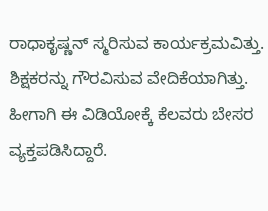ರಾಧಾಕೃಷ್ಣನ್ ಸ್ಮರಿಸುವ ಕಾರ್ಯಕ್ರಮವಿತ್ತು. ಶಿಕ್ಷಕರನ್ನು ಗೌರವಿಸುವ ವೇದಿಕೆಯಾಗಿತ್ತು. ಹೀಗಾಗಿ ಈ ವಿಡಿಯೋಕ್ಕೆ ಕೆಲವರು ಬೇಸರ ವ್ಯಕ್ತಪಡಿಸಿದ್ದಾರೆ.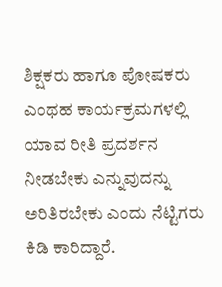ಶಿಕ್ಷಕರು ಹಾಗೂ ಪೋಷಕರು ಎಂಥಹ ಕಾರ್ಯಕ್ರಮಗಳಲ್ಲಿ ಯಾವ ರೀತಿ ಪ್ರದರ್ಶನ ನೀಡಬೇಕು ಎನ್ನುವುದನ್ನು ಅರಿತಿರಬೇಕು ಎಂದು ನೆಟ್ಟಿಗರು ಕಿಡಿ ಕಾರಿದ್ದಾರೆ.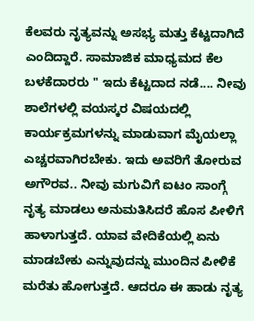ಕೆಲವರು ನೃತ್ಯವನ್ನು ಅಸಭ್ಯ ಮತ್ತು ಕೆಟ್ಟದಾಗಿದೆ ಎಂದಿದ್ದಾರೆ. ಸಾಮಾಜಿಕ ಮಾಧ್ಯಮದ ಕೆಲ ಬಳಕೆದಾರರು " ಇದು ಕೆಟ್ಟದಾದ ನಡೆ.... ನೀವು ಶಾಲೆಗಳಲ್ಲಿ ವಯಸ್ಕರ ವಿಷಯದಲ್ಲಿ ಕಾರ್ಯಕ್ರಮಗಳನ್ನು ಮಾಡುವಾಗ ಮೈಯಲ್ಲಾ ಎಚ್ಚರವಾಗಿರಬೇಕು. ಇದು ಅವರಿಗೆ ತೋರುವ ಅಗೌರವ.. ನೀವು ಮಗುವಿಗೆ ಐಟಂ ಸಾಂಗ್ಗೆ ನೃತ್ಯ ಮಾಡಲು ಅನುಮತಿಸಿದರೆ ಹೊಸ ಪೀಳಿಗೆ ಹಾಳಾಗುತ್ತದೆ. ಯಾವ ವೇದಿಕೆಯಲ್ಲಿ ಏನು ಮಾಡಬೇಕು ಎನ್ನುವುದನ್ನು ಮುಂದಿನ ಪೀಳಿಕೆ ಮರೆತು ಹೋಗುತ್ತದೆ. ಆದರೂ ಈ ಹಾಡು ನೃತ್ಯ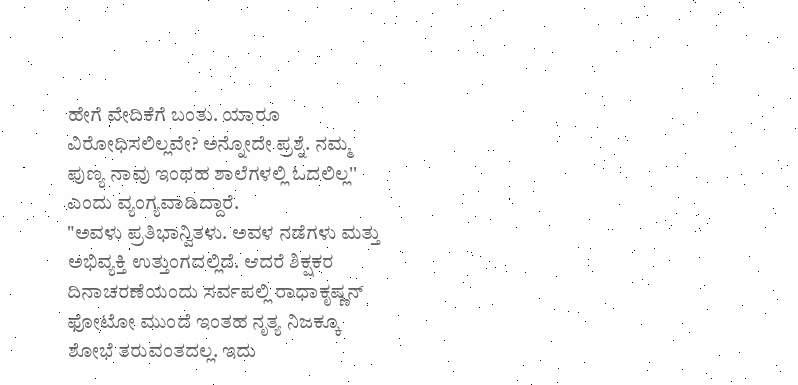ಹೇಗೆ ವೇದಿಕೆಗೆ ಬಂತು. ಯಾರೂ ವಿರೋಧಿಸಲಿಲ್ಲವೇ? ಅನ್ನೋದೇ ಪ್ರಶ್ನೆ. ನಮ್ಮ ಪುಣ್ಯ ನಾವು ಇಂಥಹ ಶಾಲೆಗಳಲ್ಲಿ ಓದಲಿಲ್ಲ'' ಎಂದು ವ್ಯಂಗ್ಯವಾಡಿದ್ದಾರೆ.
"ಅವಳು ಪ್ರತಿಭಾನ್ವಿತಳು. ಅವಳ ನಡೆಗಳು ಮತ್ತು ಅಭಿವ್ಯಕ್ತಿ ಉತ್ತುಂಗದಲ್ಲಿದೆ. ಆದರೆ ಶಿಕ್ಷಕರ ದಿನಾಚರಣೆಯಂದು ಸರ್ವಪಲ್ಲಿ ರಾಧಾಕೃಷ್ಣನ್ ಫೋಟೋ ಮುಂದೆ ಇಂತಹ ನೃತ್ಯ ನಿಜಕ್ಕೂ ಶೋಭೆ ತರುವಂತದಲ್ಲ. ಇದು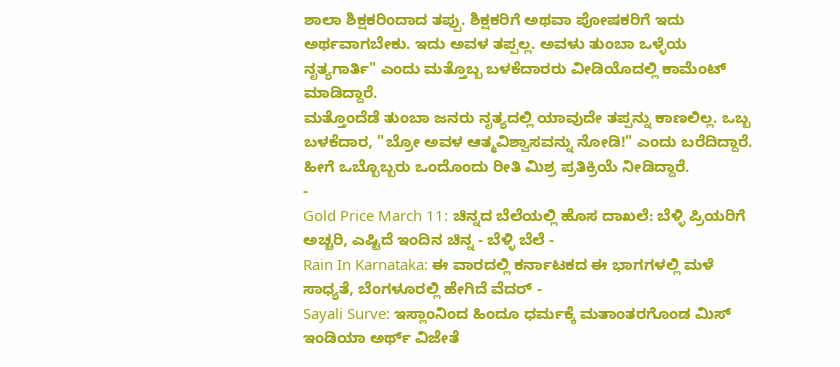ಶಾಲಾ ಶಿಕ್ಷಕರಿಂದಾದ ತಪ್ಪು. ಶಿಕ್ಷಕರಿಗೆ ಅಥವಾ ಪೋಷಕರಿಗೆ ಇದು ಅರ್ಥವಾಗಬೇಕು. ಇದು ಅವಳ ತಪ್ಪಲ್ಲ. ಅವಳು ತುಂಬಾ ಒಳ್ಳೆಯ ನೃತ್ಯಗಾರ್ತಿ" ಎಂದು ಮತ್ತೊಬ್ಬ ಬಳಕೆದಾರರು ವೀಡಿಯೊದಲ್ಲಿ ಕಾಮೆಂಟ್ ಮಾಡಿದ್ದಾರೆ.
ಮತ್ತೊಂದೆಡೆ ತುಂಬಾ ಜನರು ನೃತ್ಯದಲ್ಲಿ ಯಾವುದೇ ತಪ್ಪನ್ನು ಕಾಣಲಿಲ್ಲ. ಒಬ್ಬ ಬಳಕೆದಾರ, "ಬ್ರೋ ಅವಳ ಆತ್ಮವಿಶ್ವಾಸವನ್ನು ನೋಡಿ!" ಎಂದು ಬರೆದಿದ್ದಾರೆ. ಹೀಗೆ ಒಬ್ಬೊಬ್ಬರು ಒಂದೊಂದು ರೀತಿ ಮಿಶ್ರ ಪ್ರತಿಕ್ರಿಯೆ ನೀಡಿದ್ದಾರೆ.
-
Gold Price March 11: ಚಿನ್ನದ ಬೆಲೆಯಲ್ಲಿ ಹೊಸ ದಾಖಲೆ: ಬೆಳ್ಳಿ ಪ್ರಿಯರಿಗೆ ಅಚ್ಚರಿ, ಎಷ್ಟಿದೆ ಇಂದಿನ ಚಿನ್ನ - ಬೆಳ್ಳಿ ಬೆಲೆ -
Rain In Karnataka: ಈ ವಾರದಲ್ಲಿ ಕರ್ನಾಟಕದ ಈ ಭಾಗಗಳಲ್ಲಿ ಮಳೆ ಸಾಧ್ಯತೆ, ಬೆಂಗಳೂರಲ್ಲಿ ಹೇಗಿದೆ ವೆದರ್ -
Sayali Surve: ಇಸ್ಲಾಂನಿಂದ ಹಿಂದೂ ಧರ್ಮಕ್ಕೆ ಮತಾಂತರಗೊಂಡ ಮಿಸ್ ಇಂಡಿಯಾ ಅರ್ಥ್ ವಿಜೇತೆ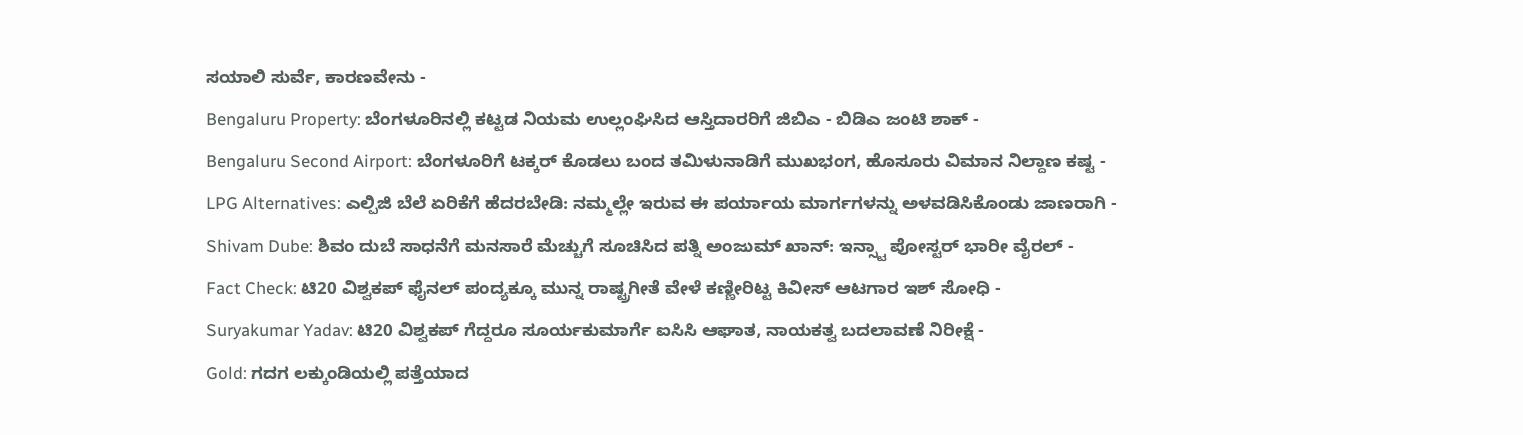ಸಯಾಲಿ ಸುರ್ವೆ, ಕಾರಣವೇನು -
Bengaluru Property: ಬೆಂಗಳೂರಿನಲ್ಲಿ ಕಟ್ಟಡ ನಿಯಮ ಉಲ್ಲಂಘಿಸಿದ ಆಸ್ತಿದಾರರಿಗೆ ಜಿಬಿಎ - ಬಿಡಿಎ ಜಂಟಿ ಶಾಕ್ -
Bengaluru Second Airport: ಬೆಂಗಳೂರಿಗೆ ಟಕ್ಕರ್ ಕೊಡಲು ಬಂದ ತಮಿಳುನಾಡಿಗೆ ಮುಖಭಂಗ, ಹೊಸೂರು ವಿಮಾನ ನಿಲ್ದಾಣ ಕಷ್ಟ -
LPG Alternatives: ಎಲ್ಪಿಜಿ ಬೆಲೆ ಏರಿಕೆಗೆ ಹೆದರಬೇಡಿ: ನಮ್ಮಲ್ಲೇ ಇರುವ ಈ ಪರ್ಯಾಯ ಮಾರ್ಗಗಳನ್ನು ಅಳವಡಿಸಿಕೊಂಡು ಜಾಣರಾಗಿ -
Shivam Dube: ಶಿವಂ ದುಬೆ ಸಾಧನೆಗೆ ಮನಸಾರೆ ಮೆಚ್ಚುಗೆ ಸೂಚಿಸಿದ ಪತ್ನಿ ಅಂಜುಮ್ ಖಾನ್: ಇನ್ಸ್ಟಾ ಪೋಸ್ಟರ್ ಭಾರೀ ವೈರಲ್ -
Fact Check: ಟಿ20 ವಿಶ್ವಕಪ್ ಫೈನಲ್ ಪಂದ್ಯಕ್ಕೂ ಮುನ್ನ ರಾಷ್ಟ್ರಗೀತೆ ವೇಳೆ ಕಣ್ಣೀರಿಟ್ಟ ಕಿವೀಸ್ ಆಟಗಾರ ಇಶ್ ಸೋಧಿ -
Suryakumar Yadav: ಟಿ20 ವಿಶ್ವಕಪ್ ಗೆದ್ದರೂ ಸೂರ್ಯಕುಮಾರ್ಗೆ ಐಸಿಸಿ ಆಘಾತ, ನಾಯಕತ್ವ ಬದಲಾವಣೆ ನಿರೀಕ್ಷೆ -
Gold: ಗದಗ ಲಕ್ಕುಂಡಿಯಲ್ಲಿ ಪತ್ತೆಯಾದ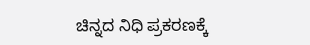ಚಿನ್ನದ ನಿಧಿ ಪ್ರಕರಣಕ್ಕೆ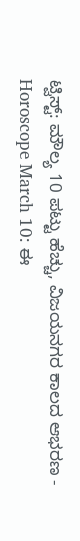ಟ್ವಿಸ್ಟ್: ಮೌಲ್ಯ 10 ಪಟ್ಟು ಹೆಚ್ಚು, ವಿಜಯನಗರ ಕಾಲದ ಆಭರಣ -
Horoscope March 10: ಈ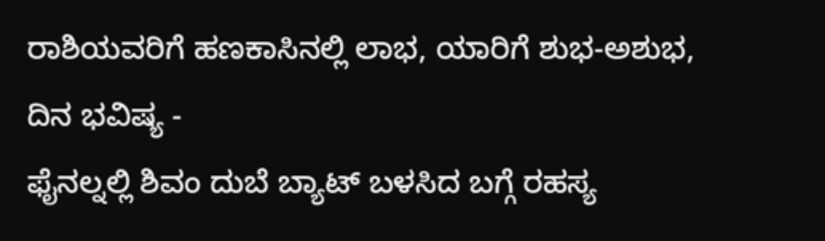ರಾಶಿಯವರಿಗೆ ಹಣಕಾಸಿನಲ್ಲಿ ಲಾಭ, ಯಾರಿಗೆ ಶುಭ-ಅಶುಭ, ದಿನ ಭವಿಷ್ಯ -
ಫೈನಲ್ನಲ್ಲಿ ಶಿವಂ ದುಬೆ ಬ್ಯಾಟ್ ಬಳಸಿದ ಬಗ್ಗೆ ರಹಸ್ಯ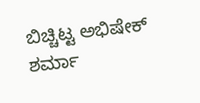ಬಿಚ್ಚಿಟ್ಟ ಅಭಿಷೇಕ್ ಶರ್ಮಾ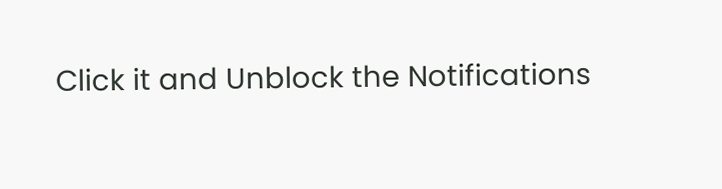Click it and Unblock the Notifications